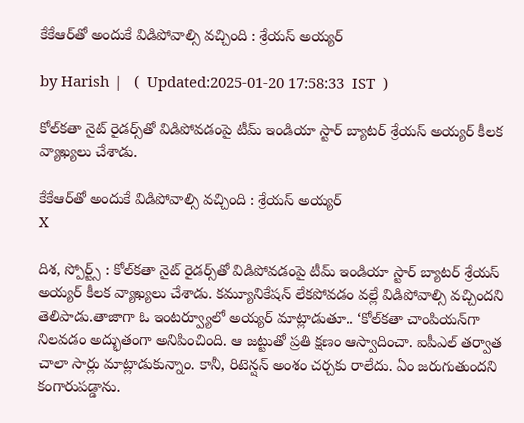కేకేఆర్‌తో అందుకే విడిపోవాల్సి వచ్చింది : శ్రేయస్ అయ్యర్

by Harish |   (  Updated:2025-01-20 17:58:33  IST  )

కోల్‌కతా నైట్ రైడర్స్‌తో విడిపోవడంపై టీమ్ ఇండియా స్టార్ బ్యాటర్ శ్రేయస్ అయ్యర్ కీలక వ్యాఖ్యలు చేశాడు.

కేకేఆర్‌తో అందుకే విడిపోవాల్సి వచ్చింది : శ్రేయస్ అయ్యర్
X

దిశ, స్పోర్ట్స్ : కోల్‌కతా నైట్ రైడర్స్‌తో విడిపోవడంపై టీమ్ ఇండియా స్టార్ బ్యాటర్ శ్రేయస్ అయ్యర్ కీలక వ్యాఖ్యలు చేశాడు. కమ్యూనికేషన్ లేకపోవడం వల్లే విడిపోవాల్సి వచ్చిందని తెలిపాడు.తాజాగా ఓ ఇంటర్వ్యూలో అయ్యర్ మాట్లాడుతూ.. ‘కోల్‌కతా చాంపియన్‌గా నిలవడం అద్భుతంగా అనిపించింది. ఆ జట్టుతో ప్రతి క్షణం ఆస్వాదించా. ఐపీఎల్ తర్వాత చాలా సార్లు మాట్లాడుకున్నాం. కానీ, రిటెన్షన్ అంశం చర్చకు రాలేదు. ఏం జరుగుతుందని కంగారుపడ్డాను.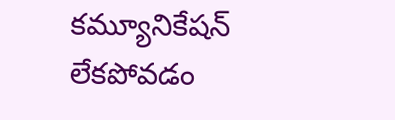కమ్యూనికేషన్ లేకపోవడం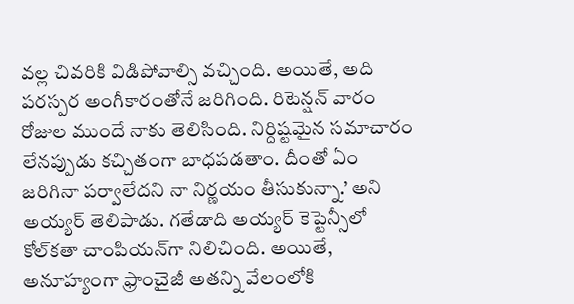వల్ల చివరికి విడిపోవాల్సి వచ్చింది. అయితే, అది పరస్పర అంగీకారంతోనే జరిగింది. రిటెన్షన్ వారం రోజుల ముందే నాకు తెలిసింది. నిర్దిష్టమైన సమాచారం లేనప్పుడు కచ్చితంగా బాధపడతాం. దీంతో ఏం జరిగినా పర్వాలేదని నా నిర్ణయం తీసుకున్నా.’ అని అయ్యర్ తెలిపాడు. గతేడాది అయ్యర్ కెప్టెన్సీలో కోల్‌కతా చాంపియన్‌గా నిలిచింది. అయితే, అనూహ్యంగా ఫ్రాంచైజీ అతన్ని వేలంలోకి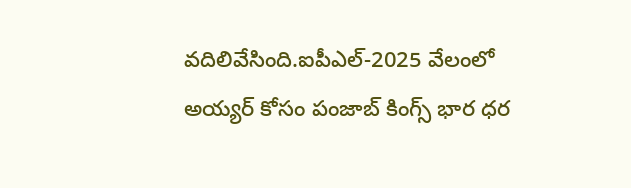వదిలివేసింది.ఐపీఎల్-2025 వేలంలో అయ్యర్ కోసం పంజాబ్ కింగ్స్ భార ధర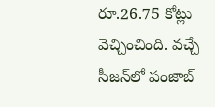రూ.26.75 కోట్లు వెచ్చించింది. వచ్చే సీజన్‌లో పంజాబ్‌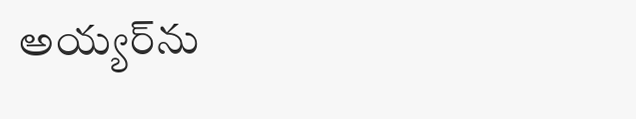అయ్యర్‌ను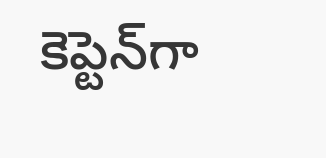కెప్టెన్‌గా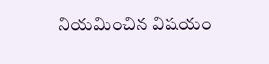నియమించిన విషయం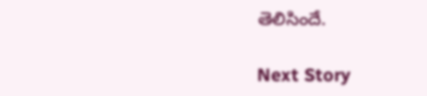తెలిసిందే.

Next Story